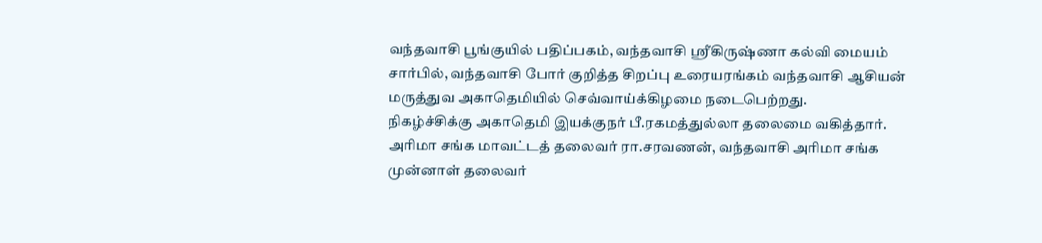வந்தவாசி பூங்குயில் பதிப்பகம், வந்தவாசி ஸ்ரீகிருஷ்ணா கல்வி மையம் சார்பில், வந்தவாசி போர் குறித்த சிறப்பு உரையரங்கம் வந்தவாசி ஆசியன் மருத்துவ அகாதெமியில் செவ்வாய்க்கிழமை நடைபெற்றது.
நிகழ்ச்சிக்கு அகாதெமி இயக்குநர் பீ.ரகமத்துல்லா தலைமை வகித்தார். அரிமா சங்க மாவட்டத் தலைவர் ரா.சரவணன், வந்தவாசி அரிமா சங்க முன்னாள் தலைவர்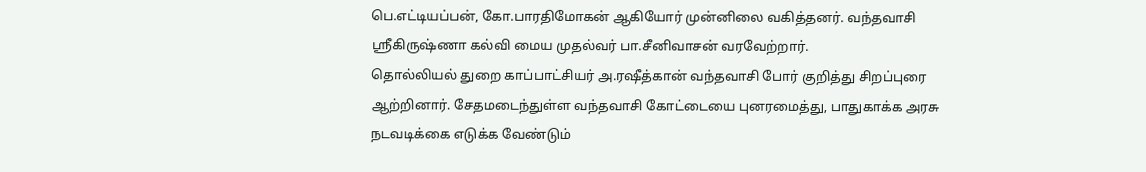பெ.எட்டியப்பன், கோ.பாரதிமோகன் ஆகியோர் முன்னிலை வகித்தனர். வந்தவாசி ஸ்ரீகிருஷ்ணா கல்வி மைய முதல்வர் பா.சீனிவாசன் வரவேற்றார்.
தொல்லியல் துறை காப்பாட்சியர் அ.ரஷீத்கான் வந்தவாசி போர் குறித்து சிறப்புரை ஆற்றினார். சேதமடைந்துள்ள வந்தவாசி கோட்டையை புனரமைத்து, பாதுகாக்க அரசு நடவடிக்கை எடுக்க வேண்டும்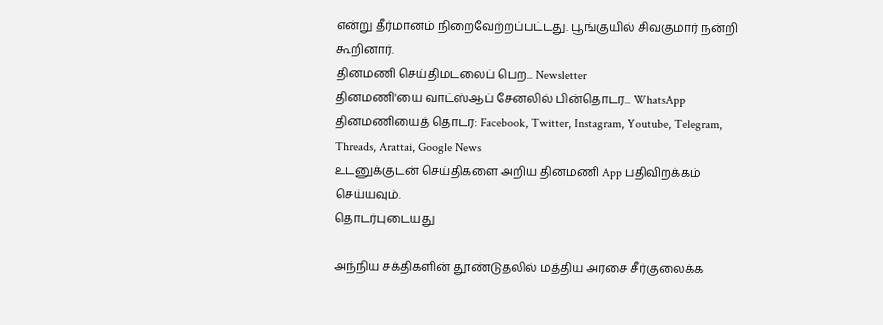என்று தீர்மானம் நிறைவேற்றப்பட்டது. பூங்குயில் சிவகுமார் நன்றி கூறினார்.
தினமணி செய்திமடலைப் பெற... Newsletter
தினமணி'யை வாட்ஸ்ஆப் சேனலில் பின்தொடர... WhatsApp
தினமணியைத் தொடர: Facebook, Twitter, Instagram, Youtube, Telegram, Threads, Arattai, Google News
உடனுக்குடன் செய்திகளை அறிய தினமணி App பதிவிறக்கம் செய்யவும்.
தொடர்புடையது

அந்நிய சக்திகளின் தூண்டுதலில் மத்திய அரசை சீர்குலைக்க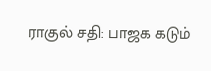ராகுல் சதி: பாஜக கடும்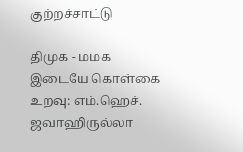குற்றச்சாட்டு

திமுக - மமக இடையே கொள்கை உறவு: எம்.ஹெச். ஜவாஹிருல்லா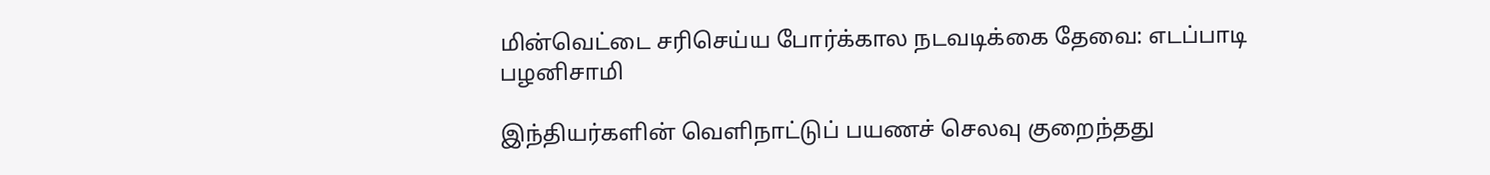மின்வெட்டை சரிசெய்ய போர்க்கால நடவடிக்கை தேவை: எடப்பாடி பழனிசாமி

இந்தியர்களின் வெளிநாட்டுப் பயணச் செலவு குறைந்தது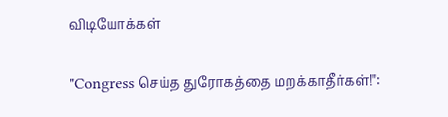விடியோக்கள்

"Congress செய்த துரோகத்தை மறக்காதீர்கள்!":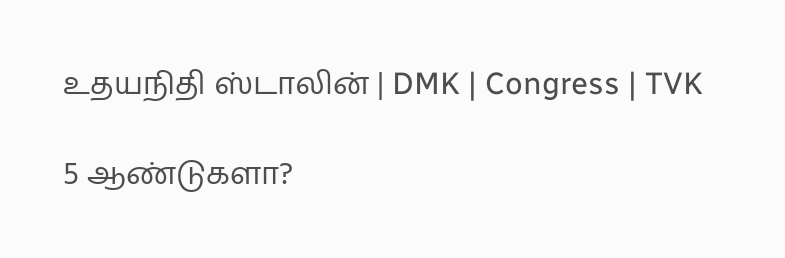உதயநிதி ஸ்டாலின் | DMK | Congress | TVK

5 ஆண்டுகளா?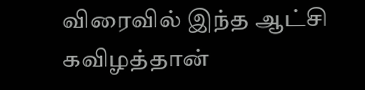விரைவில் இந்த ஆட்சி கவிழத்தான்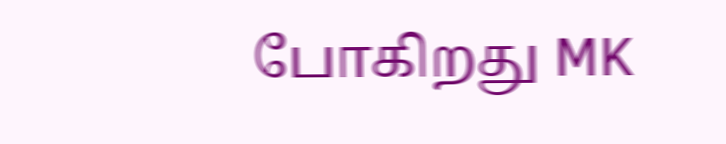போகிறது MK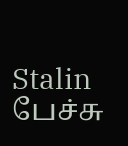Stalin பேச்சு